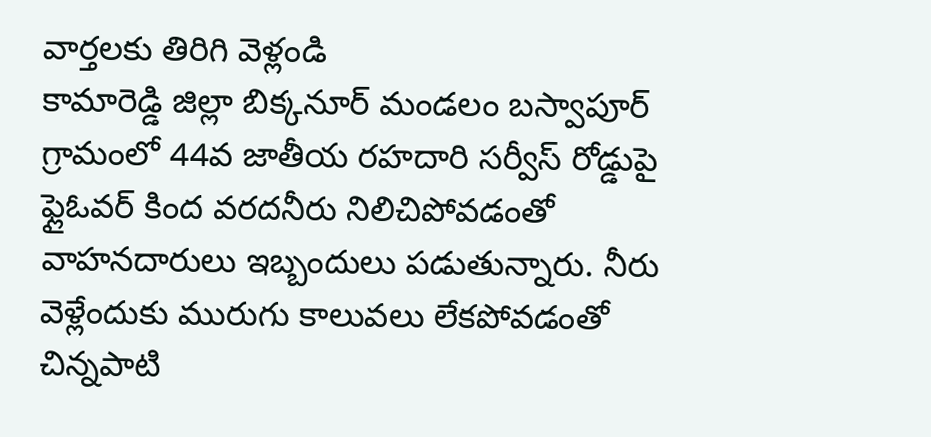వార్తలకు తిరిగి వెళ్లండి
కామారెడ్డి జిల్లా బిక్కనూర్ మండలం బస్వాపూర్ గ్రామంలో 44వ జాతీయ రహదారి సర్వీస్ రోడ్డుపై ఫ్లైఓవర్ కింద వరదనీరు నిలిచిపోవడంతో వాహనదారులు ఇబ్బందులు పడుతున్నారు. నీరు వెళ్లేందుకు మురుగు కాలువలు లేకపోవడంతో చిన్నపాటి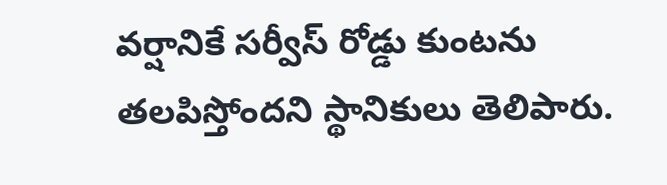వర్షానికే సర్వీస్ రోడ్డు కుంటను తలపిస్తోందని స్థానికులు తెలిపారు.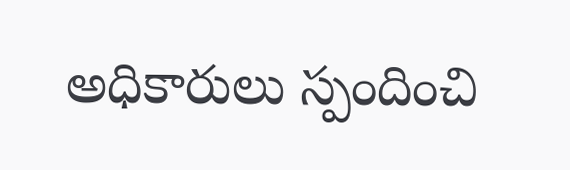అధికారులు స్పందించి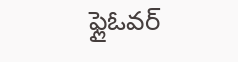ఫ్లైఓవర్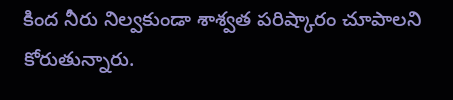కింద నీరు నిల్వకుండా శాశ్వత పరిష్కారం చూపాలని కోరుతున్నారు.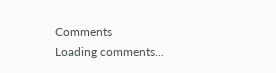Comments
Loading comments...